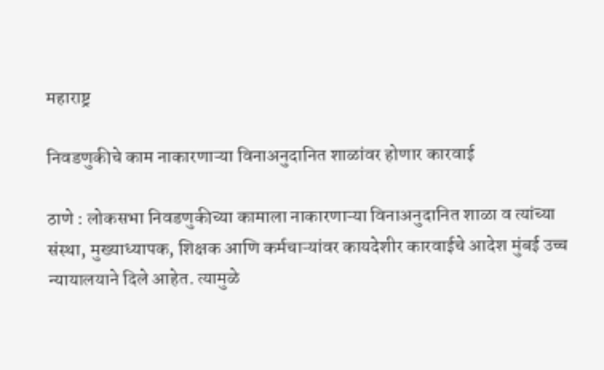महाराष्ट्र

निवडणुकीचे काम नाकारणाऱ्या विनाअनुदानित शाळांवर होणार कारवाई

ठाणे : लोकसभा निवडणुकीच्या कामाला नाकारणाऱ्या विनाअनुदानित शाळा व त्यांच्या संस्था, मुख्याध्यापक, शिक्षक आणि कर्मचाऱ्यांवर कायदेशीर कारवाईचे आदेश मुंबई उच्च न्यायालयाने दिले आहेत. त्यामुळे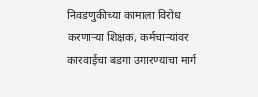निवडणुकीच्या कामाला विरोध करणाऱ्या शिक्षक, कर्मचाऱ्यांवर कारवाईचा बडगा उगारण्याचा मार्ग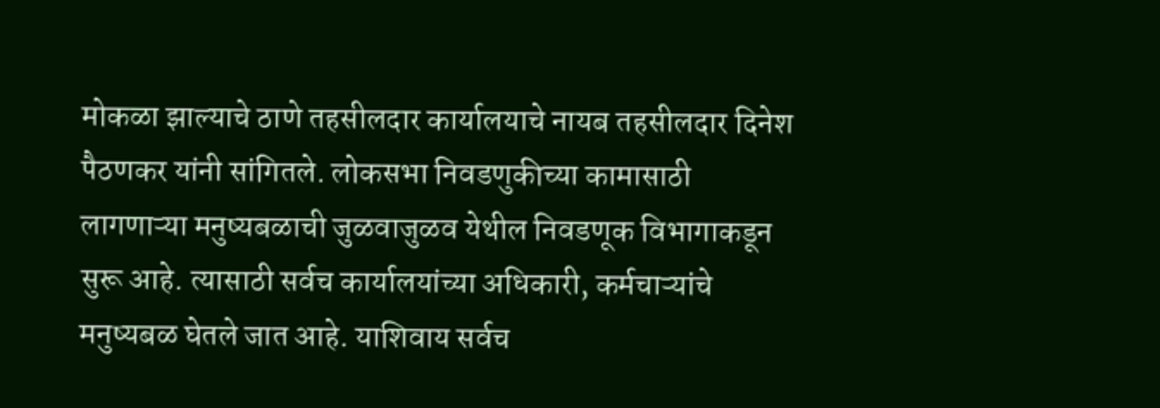मोकळा झाल्याचे ठाणे तहसीलदार कार्यालयाचे नायब तहसीलदार दिनेश पैठणकर यांनी सांगितले. लोकसभा निवडणुकीच्या कामासाठी लागणाऱ्या मनुष्यबळाची जुळवाजुळव येथील निवडणूक विभागाकडून सुरू आहे. त्यासाठी सर्वच कार्यालयांच्या अधिकारी, कर्मचाऱ्यांचे मनुष्यबळ घेतले जात आहे. याशिवाय सर्वच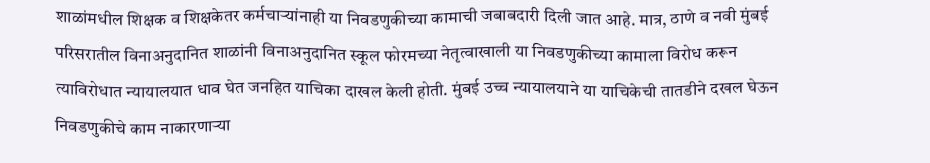शाळांमधील शिक्षक व शिक्षकेतर कर्मचाऱ्यांनाही या निवडणुकीच्या कामाची जबाबदारी दिली जात आहे. मात्र, ठाणे व नवी मुंबई परिसरातील विनाअनुदानित शाळांनी विनाअनुदानित स्कूल फोरमच्या नेतृत्वाखाली या निवडणुकीच्या कामाला विरोध करून त्याविरोधात न्यायालयात धाव घेत जनहित याचिका दाखल केली होती. मुंबई उच्च न्यायालयाने या याचिकेची तातडीने दखल घेऊन निवडणुकीचे काम नाकारणाऱ्या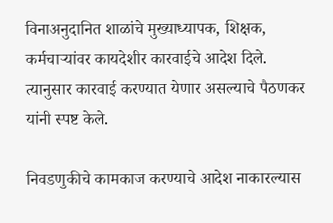विनाअनुदानित शाळांचे मुख्याध्यापक, शिक्षक, कर्मचाऱ्यांवर कायदेशीर कारवाईचे आदेश दिले. त्यानुसार कारवाई करण्यात येणार असल्याचे पैठणकर यांनी स्पष्ट केले.

निवडणुकीचे कामकाज करण्याचे आदेश नाकारल्यास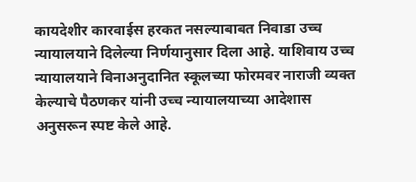कायदेशीर कारवाईस हरकत नसल्याबाबत निवाडा उच्च न्यायालयाने दिलेल्या निर्णयानुसार दिला आहे. याशिवाय उच्च न्यायालयाने विनाअनुदानित स्कूलच्या फोरमवर नाराजी व्यक्त केल्याचे पैठणकर यांनी उच्च न्यायालयाच्या आदेशास अनुसरून स्पष्ट केले आहे.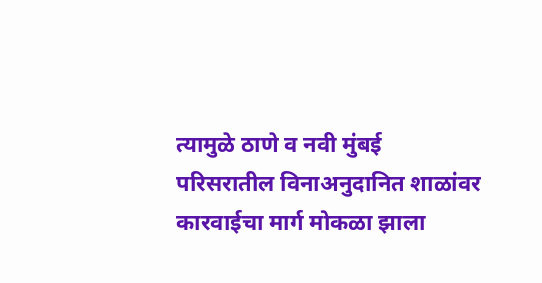त्यामुळे ठाणे व नवी मुंबई परिसरातील विनाअनुदानित शाळांवर कारवाईचा मार्ग मोकळा झाला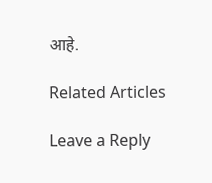आहे.

Related Articles

Leave a Reply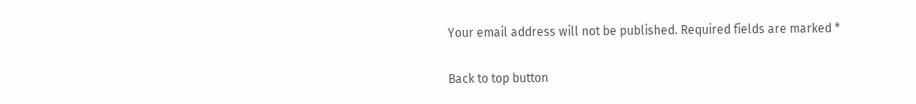Your email address will not be published. Required fields are marked *

Back to top button